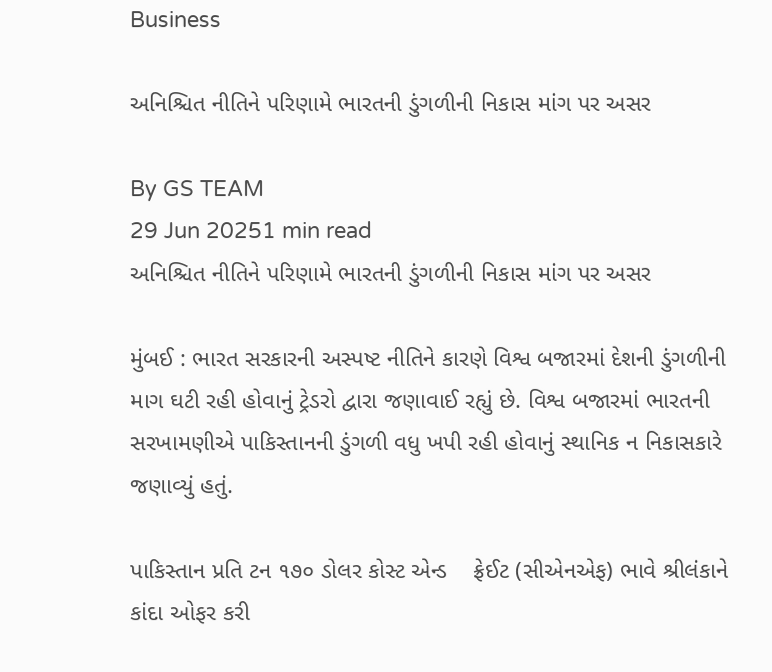Business

અનિશ્ચિત નીતિને પરિણામે ભારતની ડુંગળીની નિકાસ માંગ પર અસર

By GS TEAM
29 Jun 20251 min read
અનિશ્ચિત નીતિને પરિણામે ભારતની ડુંગળીની નિકાસ માંગ પર અસર

મુંબઈ : ભારત સરકારની અસ્પષ્ટ નીતિને કારણે વિશ્વ બજારમાં દેશની ડુંગળીની માગ ઘટી રહી હોવાનું ટ્રેડરો દ્વારા જણાવાઈ રહ્યું છે. વિશ્વ બજારમાં ભારતની સરખામણીએ પાકિસ્તાનની ડુંગળી વધુ ખપી રહી હોવાનું સ્થાનિક ન નિકાસકારે જણાવ્યું હતું.

પાકિસ્તાન પ્રતિ ટન ૧૭૦ ડોલર કોસ્ટ એન્ડ    ફ્રેઈટ (સીએનએફ) ભાવે શ્રીલંકાને કાંદા ઓફર કરી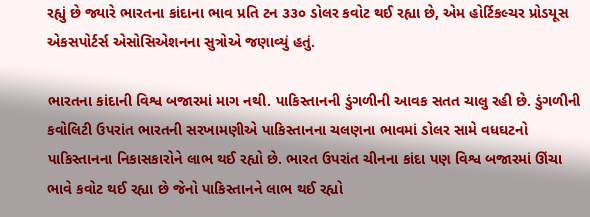રહ્યું છે જ્યારે ભારતના કાંદાના ભાવ પ્રતિ ટન ૩૩૦ ડોલર કવોટ થઈ રહ્યા છે, એમ હોર્ટિકલ્ચર પ્રોડયૂસ એકસપોર્ટર્સ એસોસિએશનના સુત્રોએ જણાવ્યું હતું.

ભારતના કાંદાની વિશ્વ બજારમાં માગ નથી. પાકિસ્તાનની ડુંગળીની આવક સતત ચાલુ રહી છે. ડુંગળીની કવોલિટી ઉપરાંત ભારતની સરખામણીએ પાકિસ્તાનના ચલણના ભાવમાં ડોલર સામે વધઘટનો પાકિસ્તાનના નિકાસકારોને લાભ થઈ રહ્યો છે. ભારત ઉપરાંત ચીનના કાંદા પણ વિશ્વ બજારમાં ઊંચા ભાવે કવોટ થઈ રહ્યા છે જેનો પાકિસ્તાનને લાભ થઈ રહ્યો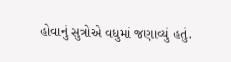હોવાનું સુત્રોએ વધુમાં જણાવ્યું હતું.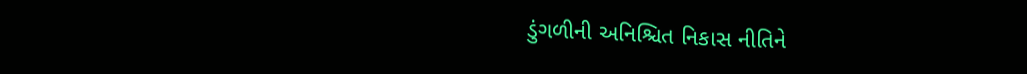ડુંગળીની અનિશ્ચિત નિકાસ નીતિને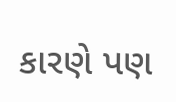કારણે પણ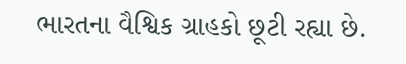ભારતના વૈશ્વિક ગ્રાહકો છૂટી રહ્યા છે.